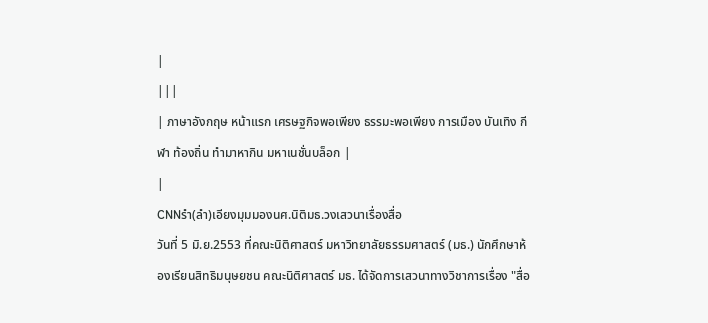|
|||
| ภาษาอังกฤษ หน้าแรก เศรษฐกิจพอเพียง ธรรมะพอเพียง การเมือง บันเทิง กีฬา ท้องถิ่น ทำมาหากิน มหาเนชั่นบล็อก |
|
CNNรำ(ลำ)เอียงมุมมองนศ.นิติมธ.วงเสวนาเรื่องสื่อ
วันที่ 5 มิ.ย.2553 ที่คณะนิติศาสตร์ มหาวิทยาลัยธรรมศาสตร์ (มธ.) นักศึกษาห้องเรียนสิทธิมนุษยชน คณะนิติศาสตร์ มธ. ได้จัดการเสวนาทางวิชาการเรื่อง "สื่อ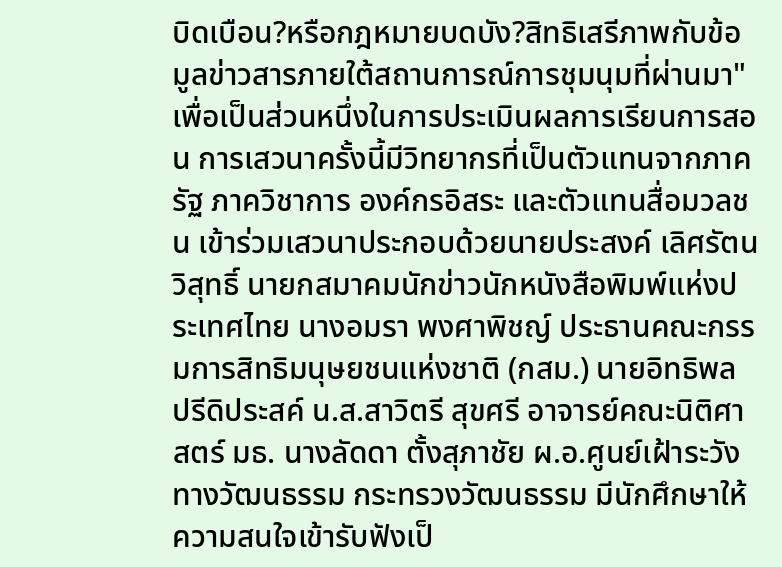บิดเบือน?หรือกฎหมายบดบัง?สิทธิเสรีภาพกับข้อมูลข่าวสารภายใต้สถานการณ์การชุมนุมที่ผ่านมา" เพื่อเป็นส่วนหนึ่งในการประเมินผลการเรียนการสอน การเสวนาครั้งนี้มีวิทยากรที่เป็นตัวแทนจากภาครัฐ ภาควิชาการ องค์กรอิสระ และตัวแทนสื่อมวลชน เข้าร่วมเสวนาประกอบด้วยนายประสงค์ เลิศรัตนวิสุทธิ์ นายกสมาคมนักข่าวนักหนังสือพิมพ์แห่งประเทศไทย นางอมรา พงศาพิชญ์ ประธานคณะกรรมการสิทธิมนุษยชนแห่งชาติ (กสม.) นายอิทธิพล ปรีดิประสค์ น.ส.สาวิตรี สุขศรี อาจารย์คณะนิติศาสตร์ มธ. นางลัดดา ตั้งสุภาชัย ผ.อ.ศูนย์เฝ้าระวังทางวัฒนธรรม กระทรวงวัฒนธรรม มีนักศึกษาให้ความสนใจเข้ารับฟังเป็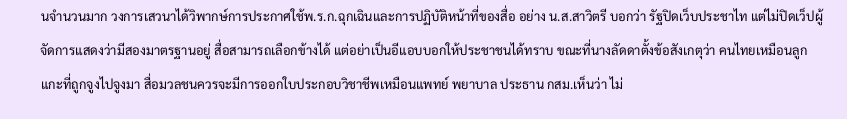นจำนวนมาก วงการเสวนาได้วิพากษ์การประกาศใช้พ.ร.ก.ฉุกเฉินและการปฏิบัติหน้าที่ของสื่อ อย่าง น.ส.สาวิตรี บอกว่า รัฐปิดเว็บประชาไท แต่ไม่ปิดเว็ปผู้จัดการแสดงว่ามีสองมาตรฐานอยู่ สื่อสามารถเลือกข้างได้ แต่อย่าเป็นอีแอบบอกให้ประชาชนได้ทราบ ขณะที่นางลัดดาตั้งข้อสังเกตุว่า คนไทยเหมือนลูกแกะที่ถูกจูงไปจูงมา สื่อมวลชนควรจะมีการออกใบประกอบวิชาชีพเหมือนแพทย์ พยาบาล ประธาน กสม.เห็นว่า ไม่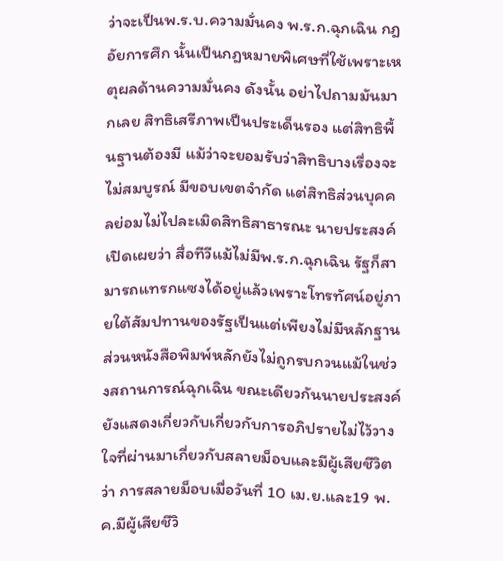ว่าจะเป็นพ.ร.บ.ความมั่นคง พ.ร.ก.ฉุกเฉิน กฎอัยการศึก นั้นเป็นกฎหมายพิเศษที่ใช้เพราะเหตุผลด้านความมั่นคง ดังนั้น อย่าไปถามมันมากเลย สิทธิเสรีภาพเป็นประเด็นรอง แต่สิทธิพื้นฐานต้องมี แม้ว่าจะยอมรับว่าสิทธิบางเรื่องจะไม่สมบูรณ์ มีขอบเขตจำกัด แต่สิทธิส่วนบุคคลย่อมไม่ไปละเมิดสิทธิสาธารณะ นายประสงค์เปิดเผยว่า สื่อทีวีแม้ไม่มีพ.ร.ก.ฉุกเฉิน รัฐก็สามารถแทรกแซงได้อยู่แล้วเพราะโทรทัศน์อยู่ภายใต้สัมปทานของรัฐเป็นแต่เพียงไม่มีหลักฐาน ส่วนหนังสือพิมพ์หลักยังไม่ถูกรบกวนแม้ในช่วงสถานการณ์ฉุกเฉิน ขณะเดียวกันนายประสงค์ยังแสดงเกี่ยวกับเกี่ยวกับการอภิปรายไม่ไว้วางใจที่ผ่านมาเกี่ยวกับสลายม็อบและมีผู้เสียชีวิตว่า การสลายม็อบเมื่อวันที่ 10 เม.ย.และ19 พ.ค.มีผู้เสียชีวิ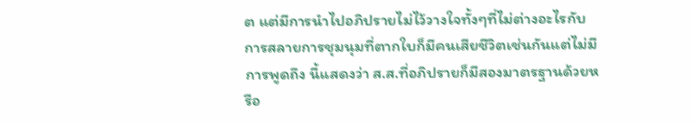ต แต่มีการนำไปอภิปรายไม่ไว้วางใจทั้งๆที่ไม่ต่างอะไรกับการสลายการชุมนุมที่ตากใบก็มีคนเสียชีวิตเช่นกันแต่ไม่มีการพูดถึง นี้แสดงว่า ส.ส.ที่อภิปรายก็มีสองมาตรฐานด้วยหรือ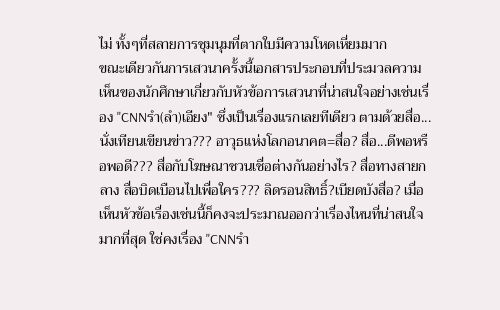ไม่ ทั้งๆที่สลายการชุมนุมที่ตากใบมีความโหดเหี่ยมมาก
ขณะเดียวกันการเสวนาครั้งนี้เอกสารประกอบที่ประมวลความเห็นของนักศึกษาเกี่ยวกับหัวข้อการเสวนาที่น่าสนใจอย่างเช่นเรื่อง "CNNรำ(ลำ)เอียง" ซึ่งเป็นเรื่องแรกเลยทีเดียว ตามด้วยสื่อ...นั่งเทียนเขียนข่าว??? อาวุธแห่งโลกอนาคต=สื่อ? สื่อ...ดีพอหรือพอดี??? สื่อกับโฆษณาชวนเชื่อต่างกันอย่างไร? สื่อทางสายกลาง สื่อบิดเบือนไปเพื่อใคร??? ลิดรอนสิทธิ์?เบียดบังสื่อ? เมื่อเห็นหัวข้อเรื่องเช่นนี้ก็คงจะประมาณออกว่าเรื่องไหนที่น่าสนใจมากที่สุด ใช่คงเรื่อง "CNNรำ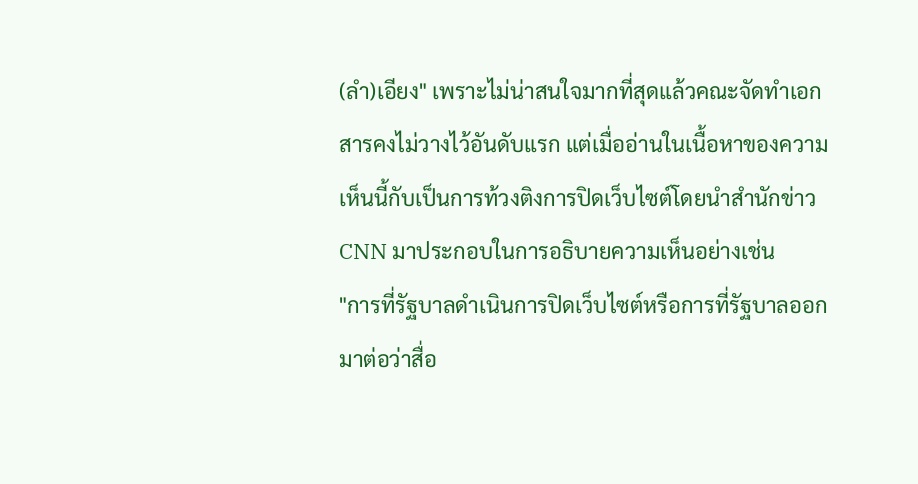(ลำ)เอียง" เพราะไม่น่าสนใจมากที่สุดแล้วคณะจัดทำเอกสารคงไม่วางไว้อันดับแรก แต่เมื่ออ่านในเนื้อหาของความเห็นนี้กับเป็นการท้วงติงการปิดเว็บไซต์โดยนำสำนักข่าว CNN มาประกอบในการอธิบายความเห็นอย่างเช่น
"การที่รัฐบาลดำเนินการปิดเว็บไซต์หรือการที่รัฐบาลออกมาต่อว่าสื่อ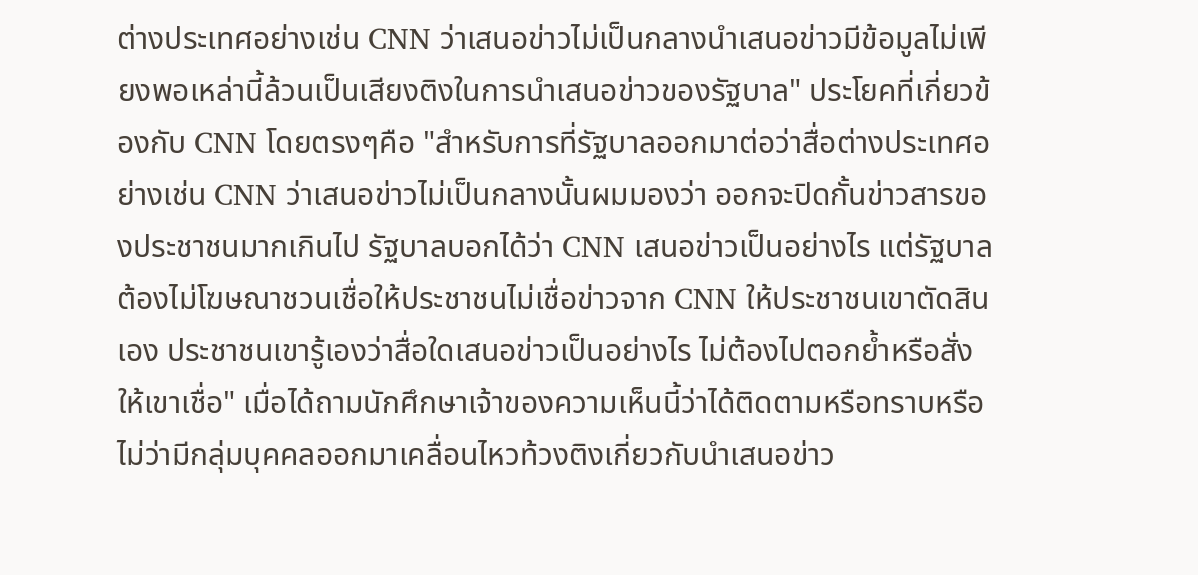ต่างประเทศอย่างเช่น CNN ว่าเสนอข่าวไม่เป็นกลางนำเสนอข่าวมีข้อมูลไม่เพียงพอเหล่านี้ล้วนเป็นเสียงติงในการนำเสนอข่าวของรัฐบาล" ประโยคที่เกี่ยวข้องกับ CNN โดยตรงๆคือ "สำหรับการที่รัฐบาลออกมาต่อว่าสื่อต่างประเทศอย่างเช่น CNN ว่าเสนอข่าวไม่เป็นกลางนั้นผมมองว่า ออกจะปิดกั้นข่าวสารของประชาชนมากเกินไป รัฐบาลบอกได้ว่า CNN เสนอข่าวเป็นอย่างไร แต่รัฐบาลต้องไม่โฆษณาชวนเชื่อให้ประชาชนไม่เชื่อข่าวจาก CNN ให้ประชาชนเขาตัดสินเอง ประชาชนเขารู้เองว่าสื่อใดเสนอข่าวเป็นอย่างไร ไม่ต้องไปตอกย้ำหรือสั่งให้เขาเชื่อ" เมื่อได้ถามนักศึกษาเจ้าของความเห็นนี้ว่าได้ติดตามหรือทราบหรือไม่ว่ามีกลุ่มบุคคลออกมาเคลื่อนไหวท้วงติงเกี่ยวกับนำเสนอข่าว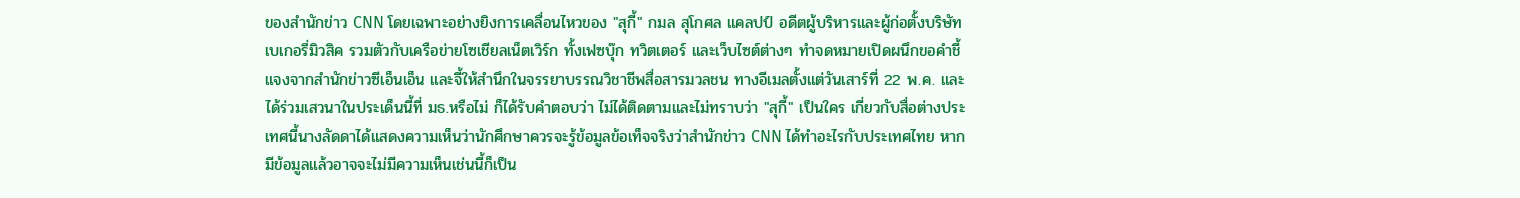ของสำนักข่าว CNN โดยเฉพาะอย่างยิงการเคลื่อนไหวของ "สุกี้" กมล สุโกศล แคลปป์ อดีตผู้บริหารและผู้ก่อตั้งบริษัทเบเกอรี่มิวสิค รวมตัวกับเครือข่ายโซเชียลเน็ตเวิร์ก ทั้งเฟซบุ๊ก ทวิตเตอร์ และเว็บไซต์ต่างๆ ทำจดหมายเปิดผนึกขอคำชี้แจงจากสำนักข่าวซีเอ็นเอ็น และจี้ให้สำนึกในจรรยาบรรณวิชาชีพสื่อสารมวลชน ทางอีเมลตั้งแต่วันเสาร์ที่ 22 พ.ค. และได้ร่วมเสวนาในประเด็นนี้ที่ มธ.หรือไม่ ก็ได้รับคำตอบว่า ไม่ได้ติดตามและไม่ทราบว่า "สุกี้" เป็นใคร เกี่ยวกับสื่อต่างประเทศนี้นางลัดดาได้แสดงความเห็นว่านักศึกษาควรจะรู้ข้อมูลข้อเท็จจริงว่าสำนักข่าว CNN ได้ทำอะไรกับประเทศไทย หากมีข้อมูลแล้วอาจจะไม่มีความเห็นเช่นนี้ก็เป็น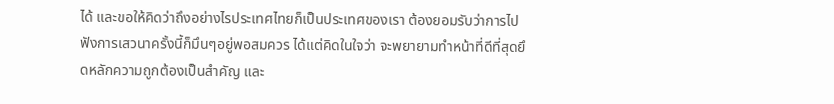ได้ และขอให้คิดว่าถึงอย่างไรประเทศไทยก็เป็นประเทศของเรา ต้องยอมรับว่าการไปฟังการเสวนาครั้งนี้ก็มึนๆอยู่พอสมควร ได้แต่คิดในใจว่า จะพยายามทำหน้าที่ดีที่สุดยึดหลักความถูกต้องเป็นสำคัญ และ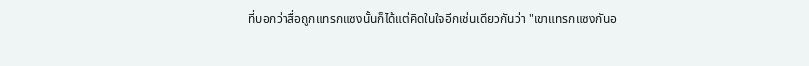ที่บอกว่าสื่อถูกแทรกแซงนั้นก็ได้แต่คิดในใจอีกเช่นเดียวกันว่า "เขาแทรกแซงกันอ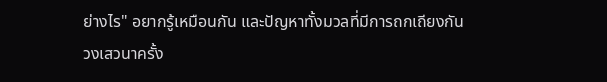ย่างไร" อยากรู้เหมือนกัน และปัญหาทั้งมวลที่มีการถกเถียงกันวงเสวนาครั้ง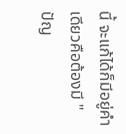นี้ จะแก้ได้ก็มีอยู่คำเดียวคือต้องมี "ปัญ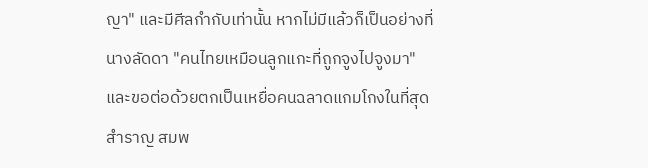ญา" และมีศีลกำกับเท่านั้น หากไม่มีแล้วก็เป็นอย่างที่นางลัดดา "คนไทยเหมือนลูกแกะที่ถูกจูงไปจูงมา" และขอต่อด้วยตกเป็นเหยื่อคนฉลาดแกมโกงในที่สุด สำราญ สมพ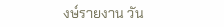งษ์รายงาน วัน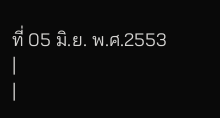ที่ 05 มิ.ย. พ.ศ.2553
|
|